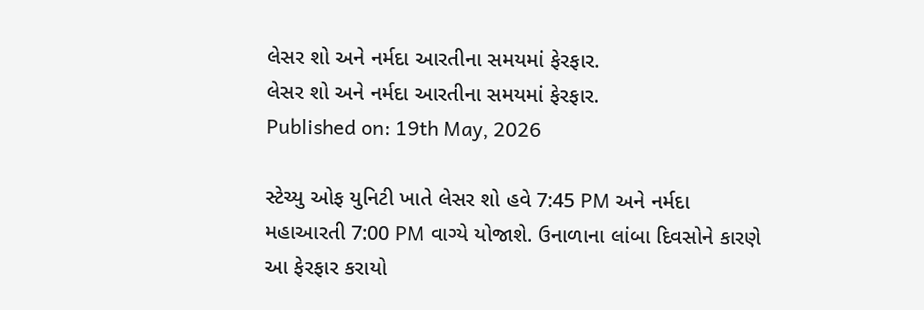લેસર શો અને નર્મદા આરતીના સમયમાં ફેરફાર.
લેસર શો અને નર્મદા આરતીના સમયમાં ફેરફાર.
Published on: 19th May, 2026

સ્ટેચ્યુ ઓફ યુનિટી ખાતે લેસર શો હવે 7:45 PM અને નર્મદા મહાઆરતી 7:00 PM વાગ્યે યોજાશે. ઉનાળાના લાંબા દિવસોને કારણે આ ફેરફાર કરાયો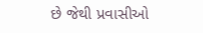છે જેથી પ્રવાસીઓ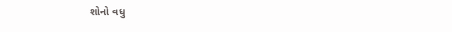શોનો વધુ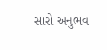સારો અનુભવ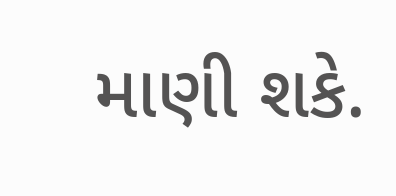માણી શકે.